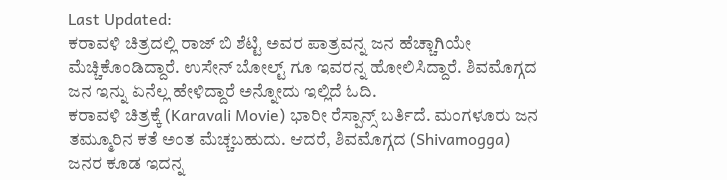Last Updated:
ಕರಾವಳಿ ಚಿತ್ರದಲ್ಲಿ ರಾಜ್ ಬಿ ಶೆಟ್ಟಿ ಅವರ ಪಾತ್ರವನ್ನ ಜನ ಹೆಚ್ಚಾಗಿಯೇ ಮೆಚ್ಚಿಕೊಂಡಿದ್ದಾರೆ. ಉಸೇನ್ ಬೋಲ್ಟ್ ಗೂ ಇವರನ್ನ ಹೋಲಿಸಿದ್ದಾರೆ. ಶಿವಮೊಗ್ಗದ ಜನ ಇನ್ನು ಏನೆಲ್ಲ ಹೇಳಿದ್ದಾರೆ ಅನ್ನೋದು ಇಲ್ಲಿದೆ ಓದಿ.
ಕರಾವಳಿ ಚಿತ್ರಕ್ಕೆ (Karavali Movie) ಭಾರೀ ರೆಸ್ಪಾನ್ಸ್ ಬರ್ತಿದೆ. ಮಂಗಳೂರು ಜನ ತಮ್ಮೂರಿನ ಕತೆ ಅಂತ ಮೆಚ್ಚಬಹುದು. ಆದರೆ, ಶಿವಮೊಗ್ಗದ (Shivamogga) ಜನರ ಕೂಡ ಇದನ್ನ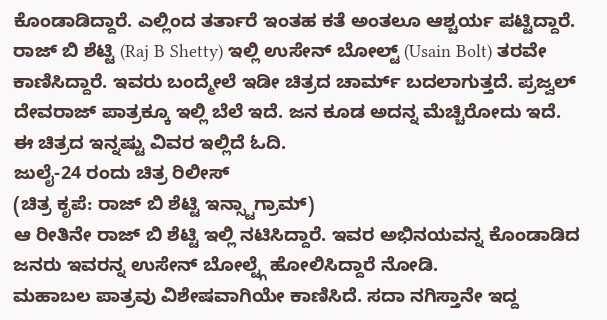ಕೊಂಡಾಡಿದ್ದಾರೆ. ಎಲ್ಲಿಂದ ತರ್ತಾರೆ ಇಂತಹ ಕತೆ ಅಂತಲೂ ಆಶ್ಚರ್ಯ ಪಟ್ಟಿದ್ದಾರೆ. ರಾಜ್ ಬಿ ಶೆಟ್ಟಿ (Raj B Shetty) ಇಲ್ಲಿ ಉಸೇನ್ ಬೋಲ್ಟ್ (Usain Bolt) ತರವೇ ಕಾಣಿಸಿದ್ದಾರೆ. ಇವರು ಬಂದ್ಮೇಲೆ ಇಡೀ ಚಿತ್ರದ ಚಾರ್ಮ್ ಬದಲಾಗುತ್ತದೆ. ಪ್ರಜ್ವಲ್ ದೇವರಾಜ್ ಪಾತ್ರಕ್ಕೂ ಇಲ್ಲಿ ಬೆಲೆ ಇದೆ. ಜನ ಕೂಡ ಅದನ್ನ ಮೆಚ್ಚಿರೋದು ಇದೆ. ಈ ಚಿತ್ರದ ಇನ್ನಷ್ಟು ವಿವರ ಇಲ್ಲಿದೆ ಓದಿ.
ಜುಲೈ-24 ರಂದು ಚಿತ್ರ ರಿಲೀಸ್
(ಚಿತ್ರ ಕೃಪೆ: ರಾಜ್ ಬಿ ಶೆಟ್ಟಿ ಇನ್ಸ್ಟಾಗ್ರಾಮ್)
ಆ ರೀತಿನೇ ರಾಜ್ ಬಿ ಶೆಟ್ಟಿ ಇಲ್ಲಿ ನಟಿಸಿದ್ದಾರೆ. ಇವರ ಅಭಿನಯವನ್ನ ಕೊಂಡಾಡಿದ ಜನರು ಇವರನ್ನ ಉಸೇನ್ ಬೋಲ್ಟ್ಗೆ ಹೋಲಿಸಿದ್ದಾರೆ ನೋಡಿ.
ಮಹಾಬಲ ಪಾತ್ರವು ವಿಶೇಷವಾಗಿಯೇ ಕಾಣಿಸಿದೆ. ಸದಾ ನಗಿಸ್ತಾನೇ ಇದ್ದ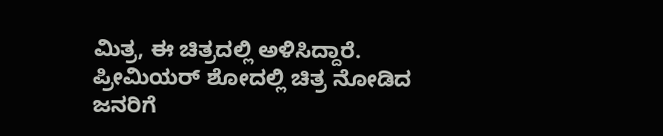ಮಿತ್ರ, ಈ ಚಿತ್ರದಲ್ಲಿ ಅಳಿಸಿದ್ದಾರೆ. ಪ್ರೀಮಿಯರ್ ಶೋದಲ್ಲಿ ಚಿತ್ರ ನೋಡಿದ ಜನರಿಗೆ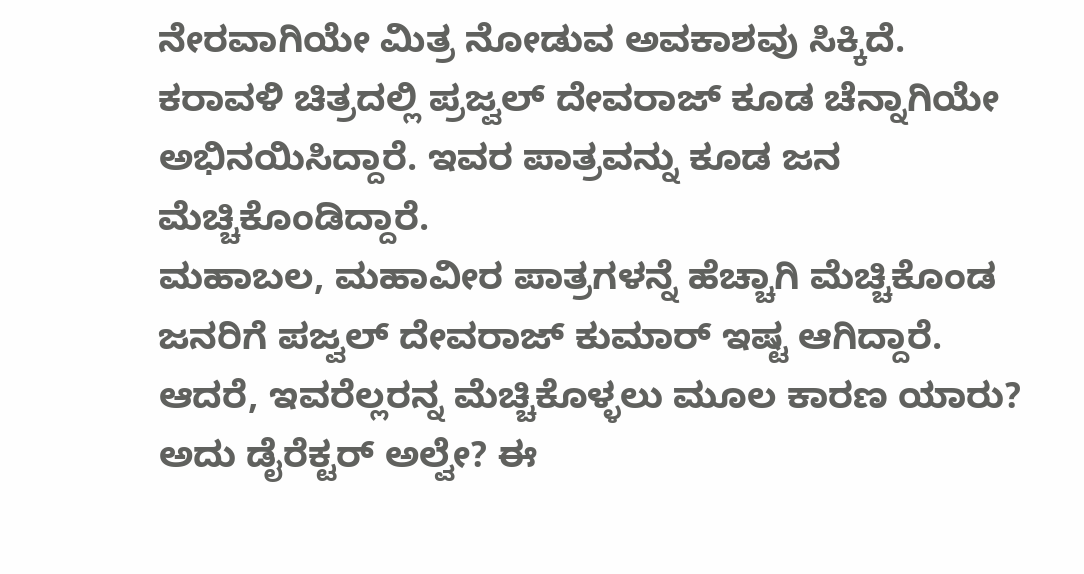ನೇರವಾಗಿಯೇ ಮಿತ್ರ ನೋಡುವ ಅವಕಾಶವು ಸಿಕ್ಕಿದೆ.
ಕರಾವಳಿ ಚಿತ್ರದಲ್ಲಿ ಪ್ರಜ್ವಲ್ ದೇವರಾಜ್ ಕೂಡ ಚೆನ್ನಾಗಿಯೇ ಅಭಿನಯಿಸಿದ್ದಾರೆ. ಇವರ ಪಾತ್ರವನ್ನು ಕೂಡ ಜನ ಮೆಚ್ಚಿಕೊಂಡಿದ್ದಾರೆ.
ಮಹಾಬಲ, ಮಹಾವೀರ ಪಾತ್ರಗಳನ್ನೆ ಹೆಚ್ಚಾಗಿ ಮೆಚ್ಚಿಕೊಂಡ ಜನರಿಗೆ ಪಜ್ವಲ್ ದೇವರಾಜ್ ಕುಮಾರ್ ಇಷ್ಟ ಆಗಿದ್ದಾರೆ. ಆದರೆ, ಇವರೆಲ್ಲರನ್ನ ಮೆಚ್ಚಿಕೊಳ್ಳಲು ಮೂಲ ಕಾರಣ ಯಾರು? ಅದು ಡೈರೆಕ್ಟರ್ ಅಲ್ವೇ? ಈ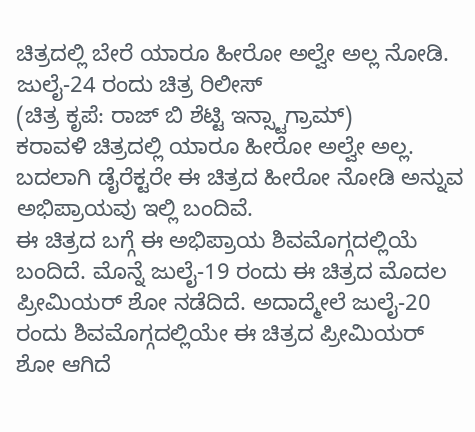ಚಿತ್ರದಲ್ಲಿ ಬೇರೆ ಯಾರೂ ಹೀರೋ ಅಲ್ವೇ ಅಲ್ಲ ನೋಡಿ.
ಜುಲೈ-24 ರಂದು ಚಿತ್ರ ರಿಲೀಸ್
(ಚಿತ್ರ ಕೃಪೆ: ರಾಜ್ ಬಿ ಶೆಟ್ಟಿ ಇನ್ಸ್ಟಾಗ್ರಾಮ್)
ಕರಾವಳಿ ಚಿತ್ರದಲ್ಲಿ ಯಾರೂ ಹೀರೋ ಅಲ್ವೇ ಅಲ್ಲ. ಬದಲಾಗಿ ಡೈರೆಕ್ಟರೇ ಈ ಚಿತ್ರದ ಹೀರೋ ನೋಡಿ ಅನ್ನುವ ಅಭಿಪ್ರಾಯವು ಇಲ್ಲಿ ಬಂದಿವೆ.
ಈ ಚಿತ್ರದ ಬಗ್ಗೆ ಈ ಅಭಿಪ್ರಾಯ ಶಿವಮೊಗ್ಗದಲ್ಲಿಯೆ ಬಂದಿದೆ. ಮೊನ್ನೆ ಜುಲೈ-19 ರಂದು ಈ ಚಿತ್ರದ ಮೊದಲ ಪ್ರೀಮಿಯರ್ ಶೋ ನಡೆದಿದೆ. ಅದಾದ್ಮೇಲೆ ಜುಲೈ-20 ರಂದು ಶಿವಮೊಗ್ಗದಲ್ಲಿಯೇ ಈ ಚಿತ್ರದ ಪ್ರೀಮಿಯರ್ ಶೋ ಆಗಿದೆ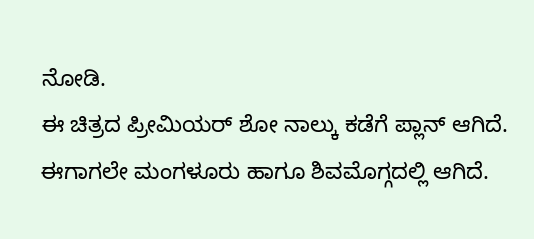ನೋಡಿ.
ಈ ಚಿತ್ರದ ಪ್ರೀಮಿಯರ್ ಶೋ ನಾಲ್ಕು ಕಡೆಗೆ ಪ್ಲಾನ್ ಆಗಿದೆ. ಈಗಾಗಲೇ ಮಂಗಳೂರು ಹಾಗೂ ಶಿವಮೊಗ್ಗದಲ್ಲಿ ಆಗಿದೆ.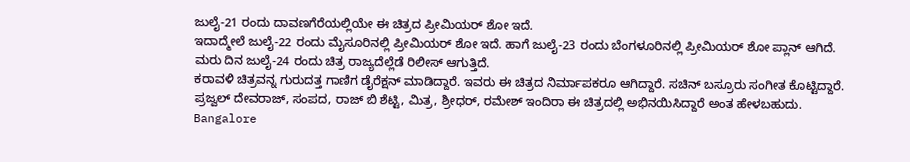ಜುಲೈ-21 ರಂದು ದಾವಣಗೆರೆಯಲ್ಲಿಯೇ ಈ ಚಿತ್ರದ ಪ್ರೀಮಿಯರ್ ಶೋ ಇದೆ.
ಇದಾದ್ಮೇಲೆ ಜುಲೈ-22 ರಂದು ಮೈಸೂರಿನಲ್ಲಿ ಪ್ರೀಮಿಯರ್ ಶೋ ಇದೆ. ಹಾಗೆ ಜುಲೈ-23 ರಂದು ಬೆಂಗಳೂರಿನಲ್ಲಿ ಪ್ರೀಮಿಯರ್ ಶೋ ಪ್ಲಾನ್ ಆಗಿದೆ. ಮರು ದಿನ ಜುಲೈ-24 ರಂದು ಚಿತ್ರ ರಾಜ್ಯದೆಲ್ಲೆಡೆ ರಿಲೀಸ್ ಆಗುತ್ತಿದೆ.
ಕರಾವಳಿ ಚಿತ್ರವನ್ನ ಗುರುದತ್ತ ಗಾಣಿಗ ಡೈರೆಕ್ಷನ್ ಮಾಡಿದ್ದಾರೆ. ಇವರು ಈ ಚಿತ್ರದ ನಿರ್ಮಾಪಕರೂ ಆಗಿದ್ದಾರೆ. ಸಚಿನ್ ಬಸ್ರೂರು ಸಂಗೀತ ಕೊಟ್ಟಿದ್ದಾರೆ. ಪ್ರಜ್ವಲ್ ದೇವರಾಜ್, ಸಂಪದ, ರಾಜ್ ಬಿ ಶೆಟ್ಟಿ, ಮಿತ್ರ, ಶ್ರೀಧರ್, ರಮೇಶ್ ಇಂದಿರಾ ಈ ಚಿತ್ರದಲ್ಲಿ ಅಭಿನಯಿಸಿದ್ದಾರೆ ಅಂತ ಹೇಳಬಹುದು.
Bangalore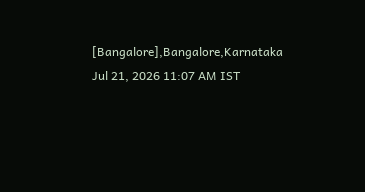[Bangalore],Bangalore,Karnataka
Jul 21, 2026 11:07 AM IST